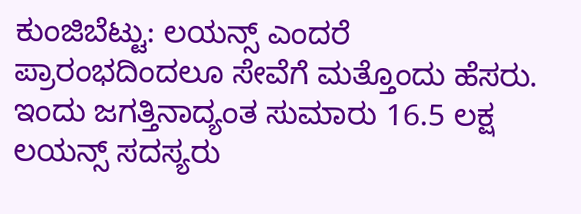ಕುಂಜಿಬೆಟ್ಟು: ಲಯನ್ಸ್ ಎಂದರೆ ಪ್ರಾರಂಭದಿಂದಲೂ ಸೇವೆಗೆ ಮತ್ತೊಂದು ಹೆಸರು. ಇಂದು ಜಗತ್ತಿನಾದ್ಯಂತ ಸುಮಾರು 16.5 ಲಕ್ಷ ಲಯನ್ಸ್ ಸದಸ್ಯರು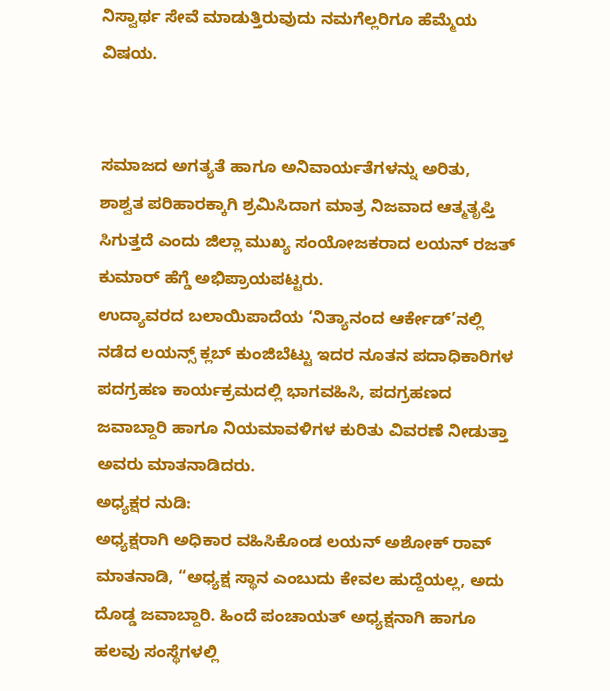ನಿಸ್ವಾರ್ಥ ಸೇವೆ ಮಾಡುತ್ತಿರುವುದು ನಮಗೆಲ್ಲರಿಗೂ ಹೆಮ್ಮೆಯ ವಿಷಯ.


ಸಮಾಜದ ಅಗತ್ಯತೆ ಹಾಗೂ ಅನಿವಾರ್ಯತೆಗಳನ್ನು ಅರಿತು, ಶಾಶ್ವತ ಪರಿಹಾರಕ್ಕಾಗಿ ಶ್ರಮಿಸಿದಾಗ ಮಾತ್ರ ನಿಜವಾದ ಆತ್ಮತೃಪ್ತಿ ಸಿಗುತ್ತದೆ ಎಂದು ಜಿಲ್ಲಾ ಮುಖ್ಯ ಸಂಯೋಜಕರಾದ ಲಯನ್ ರಜತ್ ಕುಮಾರ್ ಹೆಗ್ಡೆ ಅಭಿಪ್ರಾಯಪಟ್ಟರು.
ಉದ್ಯಾವರದ ಬಲಾಯಿಪಾದೆಯ ‘ನಿತ್ಯಾನಂದ ಆರ್ಕೇಡ್’ನಲ್ಲಿ ನಡೆದ ಲಯನ್ಸ್ ಕ್ಲಬ್ ಕುಂಜಿಬೆಟ್ಟು ಇದರ ನೂತನ ಪದಾಧಿಕಾರಿಗಳ ಪದಗ್ರಹಣ ಕಾರ್ಯಕ್ರಮದಲ್ಲಿ ಭಾಗವಹಿಸಿ, ಪದಗ್ರಹಣದ ಜವಾಬ್ದಾರಿ ಹಾಗೂ ನಿಯಮಾವಳಿಗಳ ಕುರಿತು ವಿವರಣೆ ನೀಡುತ್ತಾ ಅವರು ಮಾತನಾಡಿದರು.
ಅಧ್ಯಕ್ಷರ ನುಡಿ:
ಅಧ್ಯಕ್ಷರಾಗಿ ಅಧಿಕಾರ ವಹಿಸಿಕೊಂಡ ಲಯನ್ ಅಶೋಕ್ ರಾವ್ ಮಾತನಾಡಿ, “ಅಧ್ಯಕ್ಷ ಸ್ಥಾನ ಎಂಬುದು ಕೇವಲ ಹುದ್ದೆಯಲ್ಲ, ಅದು ದೊಡ್ಡ ಜವಾಬ್ದಾರಿ. ಹಿಂದೆ ಪಂಚಾಯತ್ ಅಧ್ಯಕ್ಷನಾಗಿ ಹಾಗೂ ಹಲವು ಸಂಸ್ಥೆಗಳಲ್ಲಿ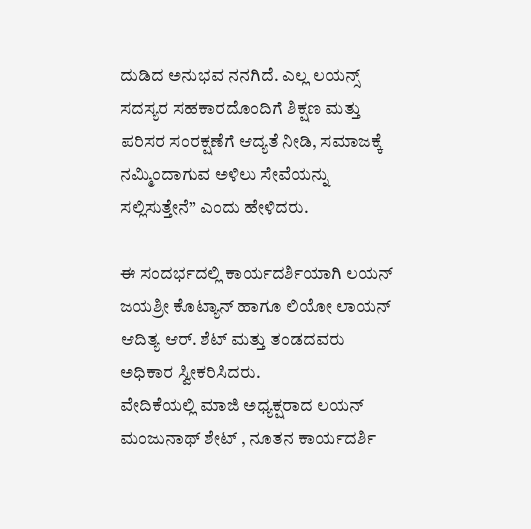ದುಡಿದ ಅನುಭವ ನನಗಿದೆ. ಎಲ್ಲ ಲಯನ್ಸ್ ಸದಸ್ಯರ ಸಹಕಾರದೊಂದಿಗೆ ಶಿಕ್ಷಣ ಮತ್ತು ಪರಿಸರ ಸಂರಕ್ಷಣೆಗೆ ಆದ್ಯತೆ ನೀಡಿ, ಸಮಾಜಕ್ಕೆ ನಮ್ಮಿಂದಾಗುವ ಅಳಿಲು ಸೇವೆಯನ್ನು ಸಲ್ಲಿಸುತ್ತೇನೆ” ಎಂದು ಹೇಳಿದರು.

ಈ ಸಂದರ್ಭದಲ್ಲಿ ಕಾರ್ಯದರ್ಶಿಯಾಗಿ ಲಯನ್ ಜಯಶ್ರೀ ಕೊಟ್ಯಾನ್ ಹಾಗೂ ಲಿಯೋ ಲಾಯನ್ ಆದಿತ್ಯ ಆರ್. ಶೆಟ್ ಮತ್ತು ತಂಡದವರು ಅಧಿಕಾರ ಸ್ವೀಕರಿಸಿದರು.
ವೇದಿಕೆಯಲ್ಲಿ ಮಾಜಿ ಅಧ್ಯಕ್ಷರಾದ ಲಯನ್ ಮಂಜುನಾಥ್ ಶೇಟ್ , ನೂತನ ಕಾರ್ಯದರ್ಶಿ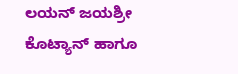ಲಯನ್ ಜಯಶ್ರೀ ಕೊಟ್ಯಾನ್ ಹಾಗೂ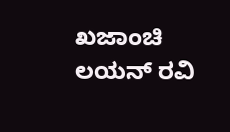ಖಜಾಂಚಿ ಲಯನ್ ರವಿ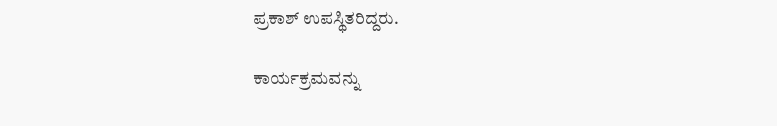ಪ್ರಕಾಶ್ ಉಪಸ್ಥಿತರಿದ್ದರು.

ಕಾರ್ಯಕ್ರಮವನ್ನು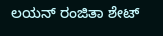ಲಯನ್ ರಂಜಿತಾ ಶೇಟ್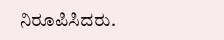ನಿರೂಪಿಸಿದರು.